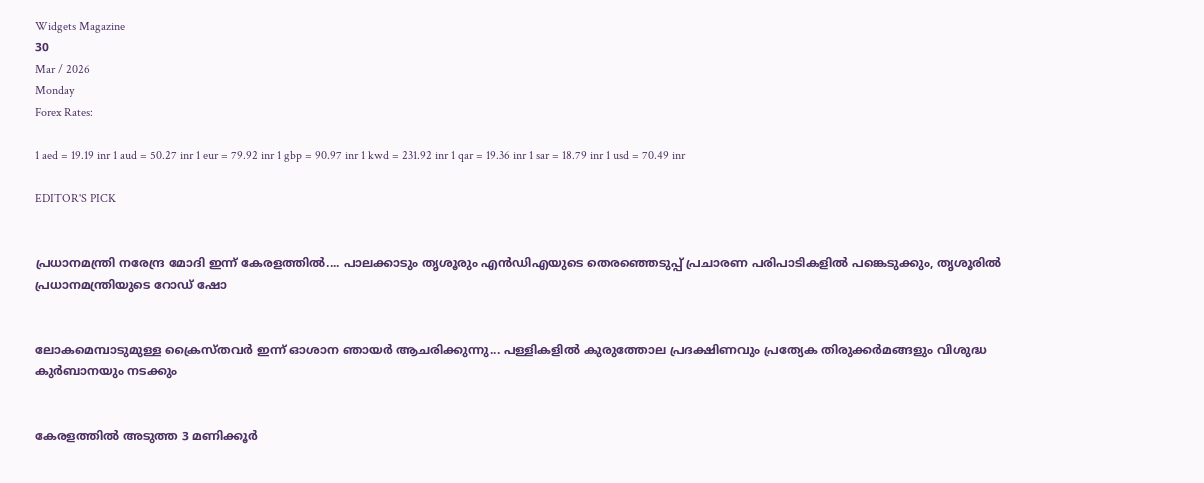Widgets Magazine
30
Mar / 2026
Monday
Forex Rates:

1 aed = 19.19 inr 1 aud = 50.27 inr 1 eur = 79.92 inr 1 gbp = 90.97 inr 1 kwd = 231.92 inr 1 qar = 19.36 inr 1 sar = 18.79 inr 1 usd = 70.49 inr

EDITOR'S PICK


പ്രധാനമന്ത്രി നരേന്ദ്ര മോദി ഇന്ന് കേരളത്തിൽ.... പാലക്കാടും തൃശൂരും എൻഡിഎയുടെ തെരഞ്ഞെടുപ്പ് പ്രചാരണ പരിപാടികളിൽ പങ്കെടുക്കും, തൃശൂരിൽ പ്രധാനമന്ത്രിയുടെ റോഡ് ഷോ


ലോകമെമ്പാടുമുള്ള ക്രൈസ്തവർ ഇന്ന് ഓശാന ഞായർ ആചരിക്കുന്നു... പള്ളികളിൽ കുരുത്തോല പ്രദക്ഷിണവും പ്രത്യേക തിരുക്കർമങ്ങളും വിശുദ്ധ കുർബാനയും നടക്കും


കേരളത്തിൽ അടുത്ത 3 മണിക്കൂർ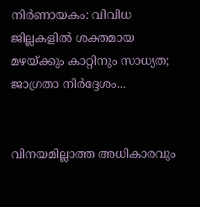നിർണായകം: വിവിധ ജില്ലകളിൽ ശക്തമായ മഴയ്ക്കും കാറ്റിനും സാധ്യത; ജാഗ്രതാ നിർദ്ദേശം...


വിനയമില്ലാത്ത അധികാരവും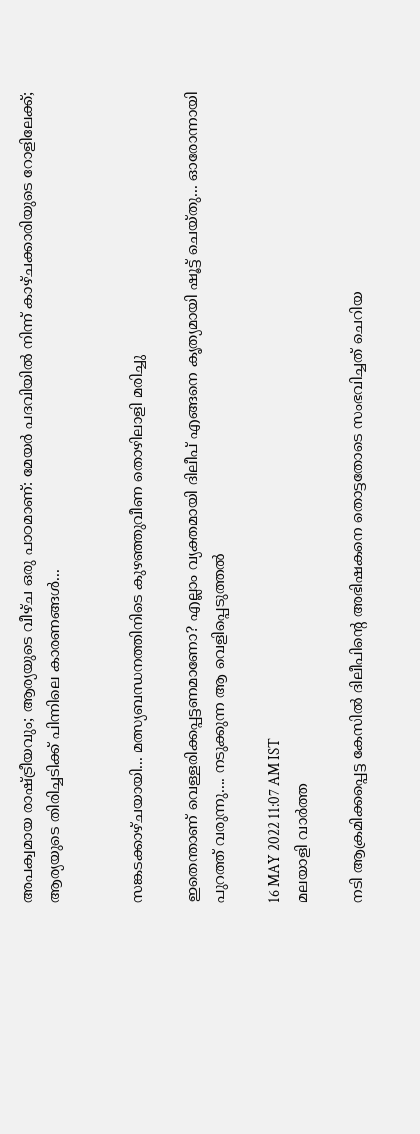അപക്വമായ രാഷ്ട്രീയവും; ആര്യയുടെ വീഴ്ച ഒരു പാഠമാണ്: മേയർ പദവിയിൽ നിന്ന് കാഴ്ചക്കാരിയുടെ റോളിലേക്ക്; ആര്യയുടെ തിരിച്ചടിക്ക് പിന്നിലെ കാരണങ്ങൾ...


സങ്കടക്കാഴ്ചയായി... മത്സ്യബന്ധനത്തിനിടെ കുഴഞ്ഞുവീണ തൊഴിലാളി മരിച്ചു

ഇതെന്താണ് വെള്ളരിക്കപ്പട്ടണമാണോ? എല്ലാം വ്യക്തമായി ദിലീപ് എങ്ങനെ കൃത്യമായി ഷൂട്ട് ചെയ്തു... ഓരോന്നായി പുറത്ത് വരുന്നു.... നടുക്കുന്ന ആ വെളിപ്പെടുത്തൽ

16 MAY 2022 11:07 AM IST
മലയാളി വാര്‍ത്ത

നടി ആക്രമിക്കപ്പെട്ട കേസിൽ ദിലീപിന്റെ അഭിഷകനെ തൊട്ടതോടെ സംഭവിച്ചത് ചെറിയ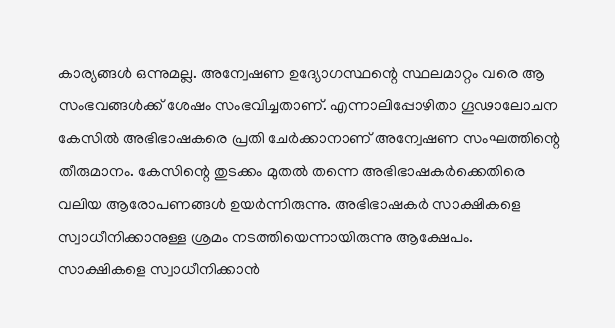കാര്യങ്ങൾ ഒന്നുമല്ല. അന്വേഷണ ഉദ്യോഗസ്ഥന്റെ സ്ഥലമാറ്റം വരെ ആ സംഭവങ്ങൾക്ക് ശേഷം സംഭവിച്ചതാണ്. എന്നാലിപ്പോഴിതാ ഗൂഢാലോചന കേസിൽ അഭിഭാഷകരെ പ്രതി ചേർക്കാനാണ് അന്വേഷണ സംഘത്തിന്റെ തീരുമാനം. കേസിന്റെ തുടക്കം മുതൽ തന്നെ അഭിഭാഷകർക്കെതിരെ വലിയ ആരോപണങ്ങൾ ഉയർന്നിരുന്നു. അഭിഭാഷകർ സാക്ഷികളെ സ്വാധീനിക്കാനുള്ള ശ്രമം നടത്തിയെന്നായിരുന്നു ആക്ഷേപം. സാക്ഷികളെ സ്വാധീനിക്കാൻ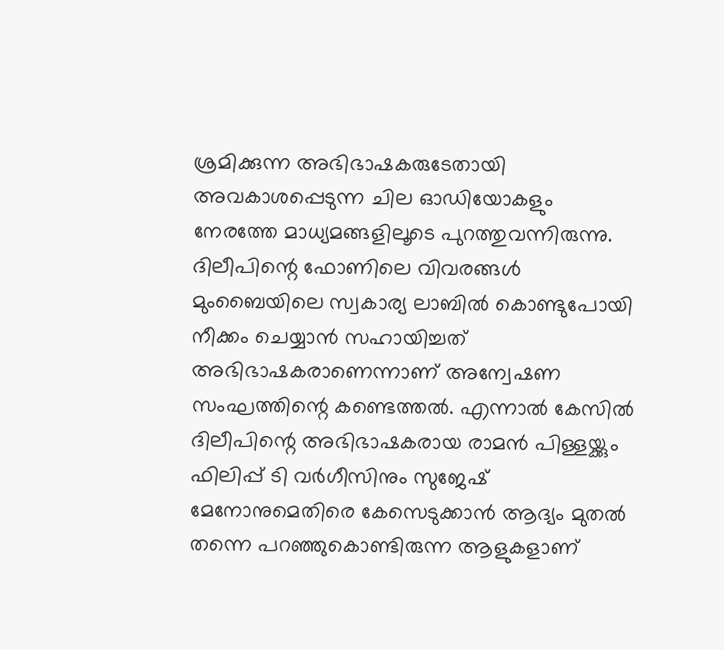ശ്രമിക്കുന്ന അഭിഭാഷകരുടേതായി അവകാശപ്പെടുന്ന ചില ഓഡിയോകളും നേരത്തേ മാധ്യമങ്ങളിലൂടെ പുറത്തുവന്നിരുന്നു. ദിലീപിന്റെ ഫോണിലെ വിവരങ്ങൾ മുംബൈയിലെ സ്വകാര്യ ലാബിൽ കൊണ്ടുപോയി നീക്കം ചെയ്യാൻ സഹായിച്ചത് അഭിഭാഷകരാണെന്നാണ് അന്വേഷണ സംഘത്തിന്റെ കണ്ടെത്തൽ. എന്നാൽ കേസില്‍ ദിലീപിന്റെ അഭിഭാഷകരായ രാമന്‍ പിള്ളയ്ക്കും ഫിലിപ്പ് ടി വർഗീസിനും സുജേഷ് മേനോനുമെതിരെ കേസെടുക്കാന്‍ ആദ്യം മുതല്‍ തന്നെ പറഞ്ഞുകൊണ്ടിരുന്ന ആളുകളാണ്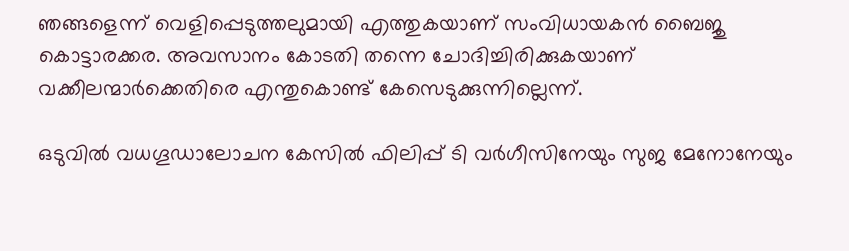ഞങ്ങളെന്ന് വെളിപ്പെടുത്തലുമായി എത്തുകയാണ് സംവിധായകന്‍ ബൈജു കൊട്ടാരക്കര. അവസാനം കോടതി തന്നെ ചോദിച്ചിരിക്കുകയാണ് വക്കീലന്മാർക്കെതിരെ എന്തുകൊണ്ട് കേസെടുക്കുന്നില്ലെന്ന്.

ഒടുവില്‍ വധഗൂഡാലോചന കേസില്‍ ഫിലിപ്പ് ടി വർഗീസിനേയും സുജ മേനോനേയും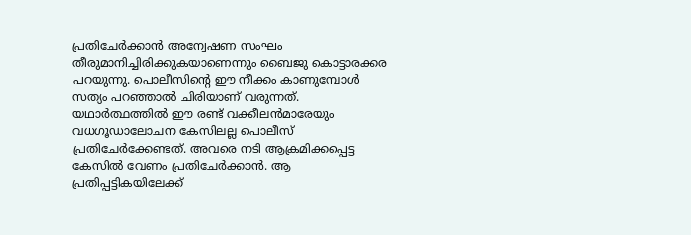പ്രതിചേർക്കാന്‍ അന്വേഷണ സംഘം തീരുമാനിച്ചിരിക്കുകയാണെന്നും ബൈജു കൊട്ടാരക്കര പറയുന്നു. പൊലീസിന്റെ ഈ നീക്കം കാണുമ്പോള്‍ സത്യം പറഞ്ഞാല്‍ ചിരിയാണ് വരുന്നത്. യഥാർത്ഥത്തില്‍ ഈ രണ്ട് വക്കീലന്‍മാരേയും വധഗൂഡാലോചന കേസിലല്ല പൊലീസ് പ്രതിചേർക്കേണ്ടത്. അവരെ നടി ആക്രമിക്കപ്പെട്ട കേസില്‍ വേണം പ്രതിചേർക്കാന്‍. ആ പ്രതിപ്പട്ടികയിലേക്ക്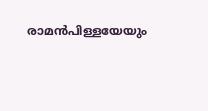രാമന്‍പിള്ളയേയും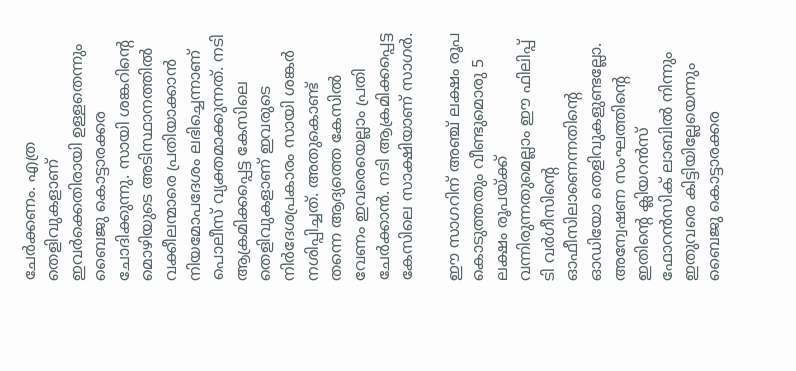ചേർക്കണം. എത്ര തെളിവുകളാണ് ഇവർക്കെതിരായി ഉള്ളതെന്നും ബൈജു കൊട്ടാരക്കര ചോദിക്കുന്നു. സായി ശങ്കറിന്റെ മൊഴിയുടെ അടിസ്ഥാനത്തില്‍ വക്കീലന്മാരെ പ്രതിയാക്കാന്‍ നിയമോപദേശം ലഭിച്ചെന്നാണ് പൊലീസ് വ്യക്തമാക്കുന്നത്. നടി ആക്രമിക്കപ്പെട്ട കേസിലെ തെളിവുകളാണ് ഇവരുടെ നിർദേശപ്രകാരം സായി ശങ്കർ നശിപ്പിച്ചത്. അതുകൊണ്ട് തന്നെ ആദ്യത്തെ കേസില്‍ വേണം ഇവരെയെല്ലാം പ്രതി ചേർക്കാന്‍. നടി ആക്രമിക്കപ്പെട്ട കേസിലെ സാക്ഷിയാണ് സാഗർ.

ഈ സാഗറിന് അഞ്ച് ലക്ഷം രൂപ കൊടുത്തതും വീണ്ടുമൊരു 5 ലക്ഷം രൂപയ്ക്ക് വന്നിരുന്നതുമെല്ലാം ഈ ഫിലിപ്പ് ടി വർഗീസിന്റെ ഓഫീസിലാണെന്നതിന്റെ ഓഡിയോ തെളിവുകളുണ്ടല്ലോ. അന്വേഷണ സംഘത്തിന്റെ ഇതിന്റെ ക്ലിയറന്‍സ് ഫോറന്‍സിക് ലാബില്‍ നിന്നും ഇതുവരെ കിട്ടിയില്ലേയെന്നും ബൈജു കൊട്ടാരക്കര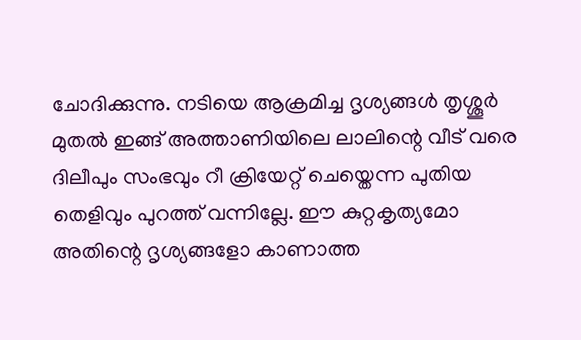ചോദിക്കുന്നു. നടിയെ ആക്രമിച്ച ദൃശ്യങ്ങള്‍ തൃശ്ശൂർ മുതല്‍ ഇങ്ങ് അത്താണിയിലെ ലാലിന്റെ വീട് വരെ ദിലീപും സംഭവും റീ ക്രിയേറ്റ് ചെയ്തെന്ന പുതിയ തെളിവും പുറത്ത് വന്നില്ലേ. ഈ കുറ്റകൃത്യമോ അതിന്റെ ദൃശ്യങ്ങളോ കാണാത്ത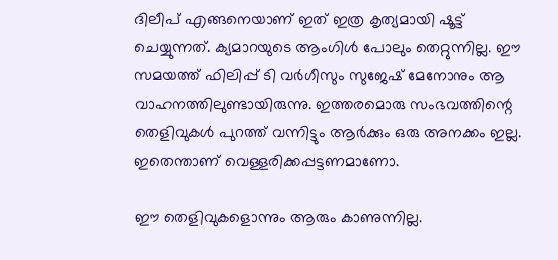ദിലീപ് എങ്ങനെയാണ് ഇത് ഇത്ര കൃത്യമായി ഷൂട്ട് ചെയ്യുന്നത്. ക്യമാറയുടെ ആംഗിള്‍ പോലും തെറ്റുന്നില്ല. ഈ സമയത്ത് ഫിലിപ്പ് ടി വർഗീസും സുജേഷ് മേനോനും ആ വാഹനത്തിലുണ്ടായിരുന്നു. ഇത്തരമൊരു സംഭവത്തിന്റെ തെളിവുകള്‍ പുറത്ത് വന്നിട്ടും ആർക്കും ഒരു അനക്കം ഇല്ല. ഇതെന്താണ് വെള്ളരിക്കപ്പട്ടണമാണോ.

ഈ തെളിവുകളൊന്നും ആരും കാണുന്നില്ല.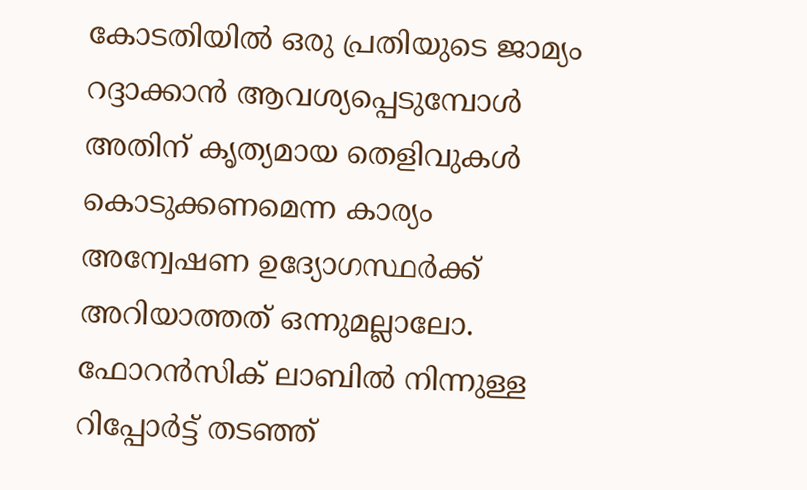കോടതിയില്‍ ഒരു പ്രതിയുടെ ജാമ്യം റദ്ദാക്കാന്‍ ആവശ്യപ്പെടുമ്പോള്‍ അതിന് കൃത്യമായ തെളിവുകള്‍ കൊടുക്കണമെന്ന കാര്യം അന്വേഷണ ഉദ്യോഗസ്ഥർക്ക് അറിയാത്തത് ഒന്നുമല്ലാലോ. ഫോറന്‍സിക് ലാബില്‍ നിന്നുള്ള റിപ്പോർട്ട് തടഞ്ഞ്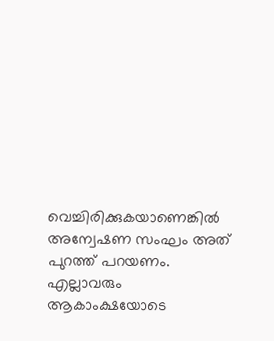വെച്ചിരിക്കുകയാണെങ്കില്‍ അന്വേഷണ സംഘം അത് പുറത്ത് പറയണം. എല്ലാവരും ആകാംക്ഷയോടെ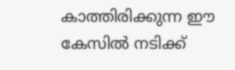കാത്തിരിക്കുന്ന ഈ കേസില്‍ നടിക്ക്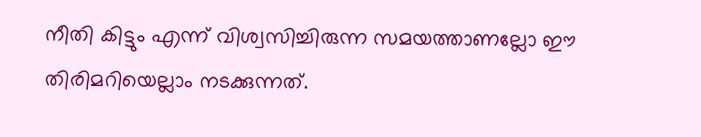നീതി കിട്ടും എന്ന് വിശ്വസിച്ചിരുന്ന സമയത്താണല്ലോ ഈ തിരിമറിയെല്ലാം നടക്കുന്നത്.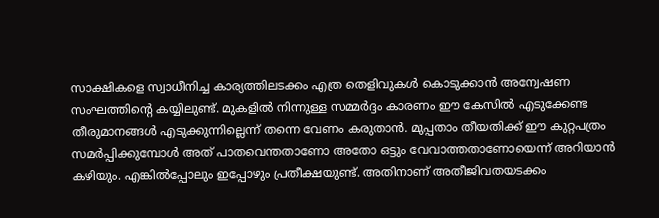സാക്ഷികളെ സ്വാധീനിച്ച കാര്യത്തിലടക്കം എത്ര തെളിവുകള്‍ കൊടുക്കാന്‍ അന്വേഷണ സംഘത്തിന്റെ കയ്യിലുണ്ട്. മുകളില്‍ നിന്നുള്ള സമ്മർദ്ദം കാരണം ഈ കേസില്‍ എടുക്കേണ്ട തീരുമാനങ്ങള്‍ എടുക്കുന്നില്ലെന്ന് തന്നെ വേണം കരുതാന്‍. മുപ്പതാം തീയതിക്ക് ഈ കുറ്റപത്രം സമർപ്പിക്കുമ്പോള്‍ അത് പാതവെന്തതാണോ അതോ ഒട്ടും വേവാത്തതാണോയെന്ന് അറിയാന്‍ കഴിയും. എങ്കില്‍പ്പോലും ഇപ്പോഴും പ്രതീക്ഷയുണ്ട്. അതിനാണ് അതീജിവതയടക്കം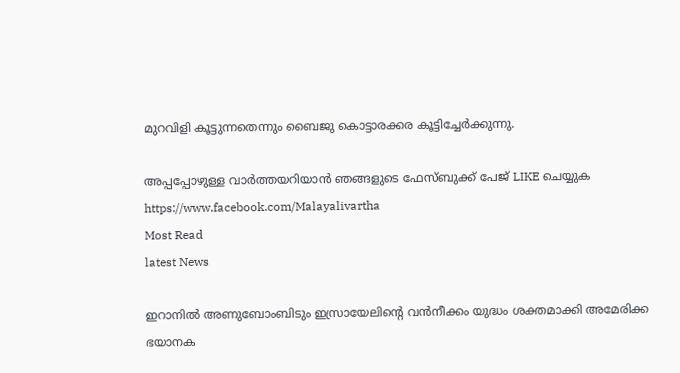മുറവിളി കൂട്ടുന്നതെന്നും ബൈജു കൊട്ടാരക്കര കൂട്ടിച്ചേർക്കുന്നു.

അപ്പപ്പോഴുള്ള വാര്‍ത്തയറിയാന്‍ ഞങ്ങളുടെ ഫേസ്‌ബുക്ക്‌ പേജ് LIKE ചെയ്യുക
https://www.facebook.com/Malayalivartha
Most Read
latest News

ഇറാനില്‍ അണുബോംബിടും ഇസ്രായേലിന്റെ വന്‍നീക്കം യുദ്ധം ശക്തമാക്കി അമേരിക്ക ഭയാനക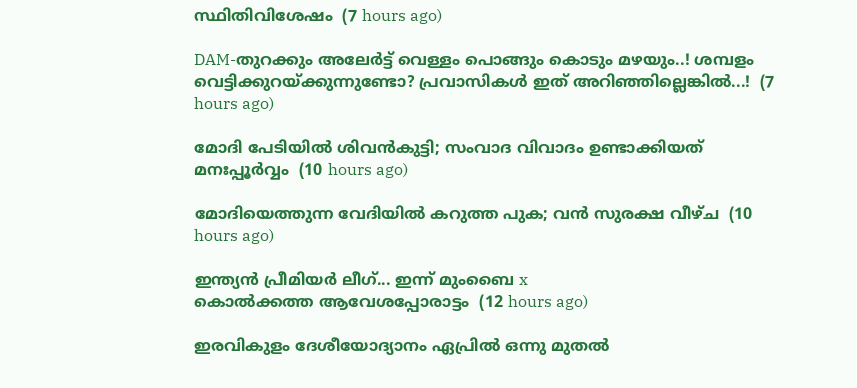സ്ഥിതിവിശേഷം  (7 hours ago)

DAM-തുറക്കും അലേർട്ട് വെള്ളം പൊങ്ങും കൊടും മഴയും..! ശമ്പളം വെട്ടിക്കുറയ്ക്കുന്നുണ്ടോ? പ്രവാസികൾ ഇത് അറിഞ്ഞില്ലെങ്കിൽ...!  (7 hours ago)

മോദി പേടിയിൽ ശിവൻകുട്ടി; സംവാദ വിവാദം ഉണ്ടാക്കിയത് മനഃപ്പൂർവ്വം  (10 hours ago)

മോദിയെത്തുന്ന വേദിയിൽ കറുത്ത പുക; വൻ സുരക്ഷ വീഴ്ച  (10 hours ago)

ഇന്ത്യൻ പ്രീമിയർ ലീഗ്... ഇന്ന് മുംബൈ x
കൊൽക്കത്ത ആവേശപ്പോരാട്ടം  (12 hours ago)

ഇരവികുളം ദേശീയോദ്യാനം ഏപ്രിൽ ഒന്നു മുതൽ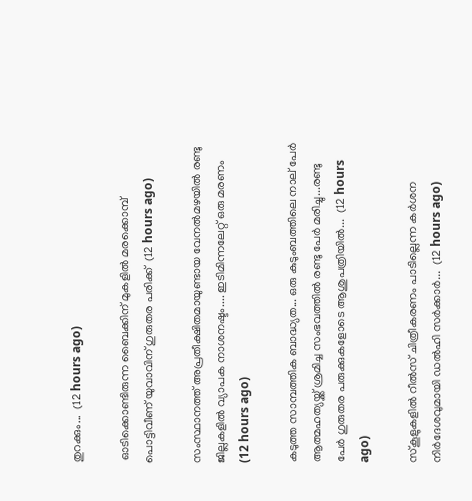തുറക്കും...  (12 hours ago)

 ഓടിക്കൊണ്ടിരുന്ന ബൈക്കിന് മുകളില്‍ മരക്കൊമ്പ് പൊട്ടിവീണ് യുവാവിന് ഗുരുതര പരിക്ക്  (12 hours ago)

സംസ്ഥാനത്ത് അപ്രതീക്ഷിതമായുണ്ടായ വേനൽമഴയിൽ രണ്ടു ജില്ലകളിൽ വ്യാപക നാശനഷ്ടം.... ഇടിമിന്നലേറ്റ് ഒരു മരണം  (12 hours ago)

കടുത്ത സാമ്പത്തിക ബാദ്ധ്യത... ഒരു കുടുംബത്തിലെ നാല് പേർ ആത്മഹത്യയ്ക്ക് ശ്രമിച്ച സംഭവത്തിൽ രണ്ടു പേർ മരിച്ചു...രണ്ടു പേർ ഗുരുതര പരുക്കുകളോടെ ആശുപത്രിയിൽ...  (12 hours ago)

സ്‌കൂളുകളിൽ റീൽസ് ചിത്രീകരണം പാടില്ലെന്ന കർശന നിർദേശവുമായി ഡൽഹി സർക്കാർ...  (12 hours ago)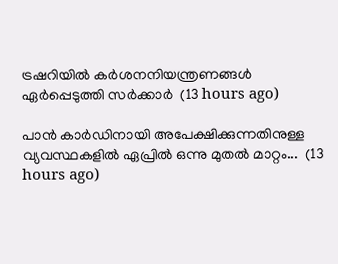ട്രഷറിയിൽ കർശനനിയന്ത്രണങ്ങൾ ഏർപ്പെടുത്തി സർക്കാർ  (13 hours ago)

പാൻ കാർഡിനായി അപേക്ഷിക്കുന്നതിനുള്ള വ്യവസ്ഥകളിൽ ഏപ്രിൽ ഒന്നു മുതൽ മാറ്റം...  (13 hours ago)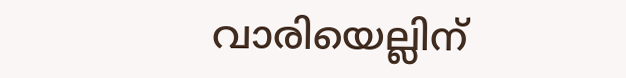വാരിയെല്ലിന്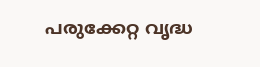പരുക്കേറ്റ വൃദ്ധ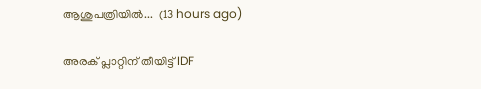ആശുപത്രിയിൽ...  (13 hours ago)

അരക് പ്ലാറ്റിന് തീയിട്ട് IDF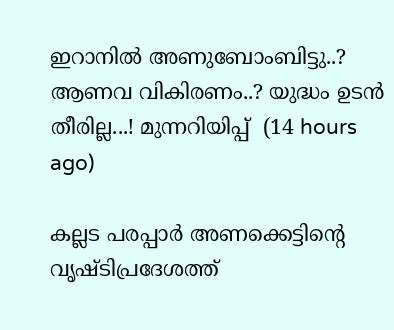ഇറാനിൽ അണുബോംബിട്ടു..? ആണവ വികിരണം..? യുദ്ധം ഉടൻ തീരില്ല...! മുന്നറിയിപ്പ്  (14 hours ago)

കല്ലട പരപ്പാർ അണക്കെട്ടിന്റെ വൃഷ്ടിപ്രദേശത്ത്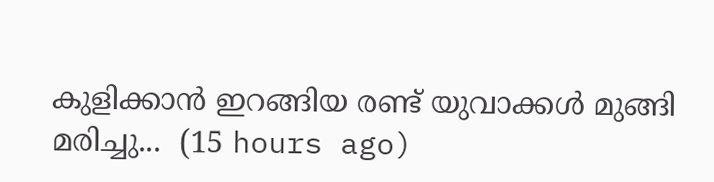കുളിക്കാൻ ഇറങ്ങിയ രണ്ട് യുവാക്കൾ മുങ്ങി മരിച്ചു...  (15 hours ago)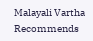Malayali Vartha Recommends